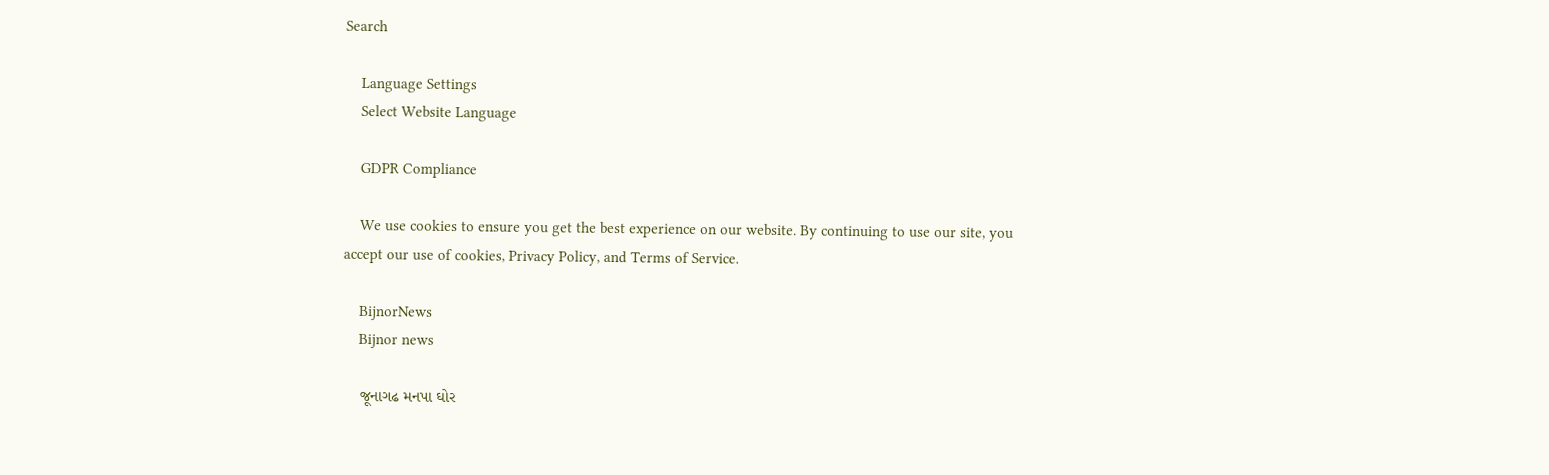Search

    Language Settings
    Select Website Language

    GDPR Compliance

    We use cookies to ensure you get the best experience on our website. By continuing to use our site, you accept our use of cookies, Privacy Policy, and Terms of Service.

    BijnorNews
    Bijnor news

    જૂનાગઢ મનપા ઘોર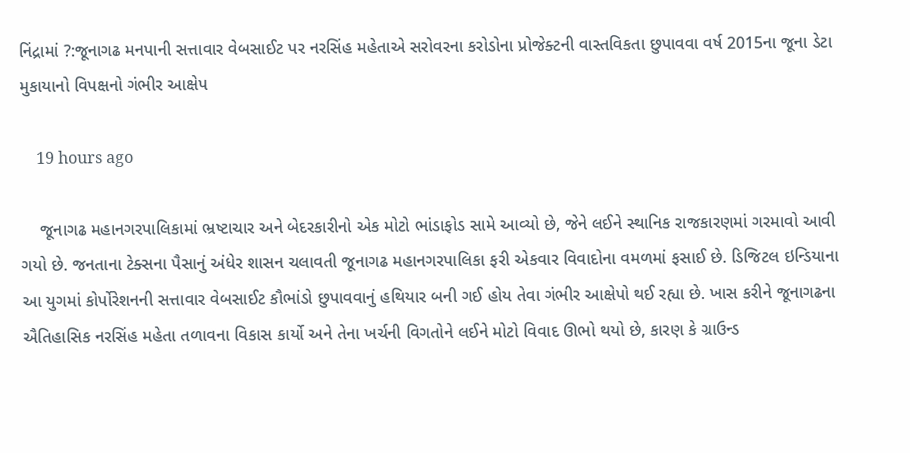નિંદ્રામાં ?:જૂનાગઢ મનપાની સત્તાવાર વેબસાઈટ પર નરસિંહ મહેતાએ સરોવરના કરોડોના પ્રોજેક્ટની વાસ્તવિકતા છુપાવવા વર્ષ 2015ના જૂના ડેટા મુકાયાનો વિપક્ષનો ગંભીર આક્ષેપ

    19 hours ago

    જૂનાગઢ મહાનગરપાલિકામાં ભ્રષ્ટાચાર અને બેદરકારીનો એક મોટો ભાંડાફોડ સામે આવ્યો છે, જેને લઈને સ્થાનિક રાજકારણમાં ગરમાવો આવી ગયો છે. જનતાના ટેક્સના પૈસાનું અંધેર શાસન ચલાવતી જૂનાગઢ મહાનગરપાલિકા ફરી એકવાર વિવાદોના વમળમાં ફસાઈ છે. ડિજિટલ ઇન્ડિયાના આ યુગમાં કોર્પોરેશનની સત્તાવાર વેબસાઈટ કૌભાંડો છુપાવવાનું હથિયાર બની ગઈ હોય તેવા ગંભીર આક્ષેપો થઈ રહ્યા છે. ખાસ કરીને જૂનાગઢના ઐતિહાસિક નરસિંહ મહેતા તળાવના વિકાસ કાર્યો અને તેના ખર્ચની વિગતોને લઈને મોટો વિવાદ ઊભો થયો છે, કારણ કે ગ્રાઉન્ડ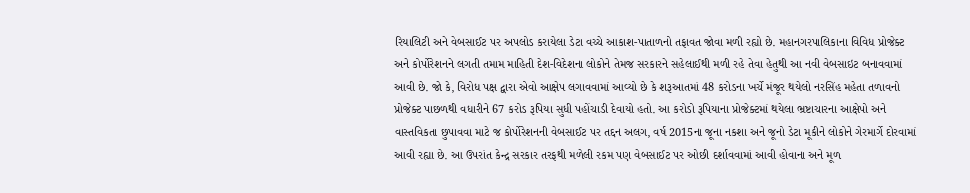રિયાલિટી અને વેબસાઈટ પર અપલોડ કરાયેલા ડેટા વચ્ચે આકાશ-પાતાળનો તફાવત જોવા મળી રહ્યો છે. મહાનગરપાલિકાના વિવિધ પ્રોજેક્ટ અને કોર્પોરેશનને લગતી તમામ માહિતી દેશ-વિદેશના લોકોને તેમજ સરકારને સહેલાઈથી મળી રહે તેવા હેતુથી આ નવી વેબસાઇટ બનાવવામાં આવી છે. જો કે, વિરોધ પક્ષ દ્વારા એવો આક્ષેપ લગાવવામાં આવ્યો છે કે શરૂઆતમાં 48 કરોડના ખર્ચે મંજૂર થયેલો નરસિંહ મહેતા તળાવનો પ્રોજેક્ટ પાછળથી વધારીને 67 કરોડ રૂપિયા સુધી પહોંચાડી દેવાયો હતો. આ કરોડો રૂપિયાના પ્રોજેક્ટમાં થયેલા ભ્રષ્ટાચારના આક્ષેપો અને વાસ્તવિકતા છુપાવવા માટે જ કોર્પોરેશનની વેબસાઈટ પર તદ્દન અલગ, વર્ષ 2015ના જૂના નકશા અને જૂનો ડેટા મૂકીને લોકોને ગેરમાર્ગે દોરવામાં આવી રહ્યા છે. આ ઉપરાંત કેન્દ્ર સરકાર તરફથી મળેલી રકમ પણ વેબસાઈટ પર ઓછી દર્શાવવામાં આવી હોવાના અને મૂળ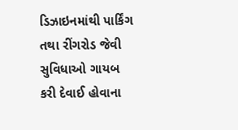ડિઝાઇનમાંથી પાર્કિંગ તથા રીંગરોડ જેવી સુવિધાઓ ગાયબ કરી દેવાઈ હોવાના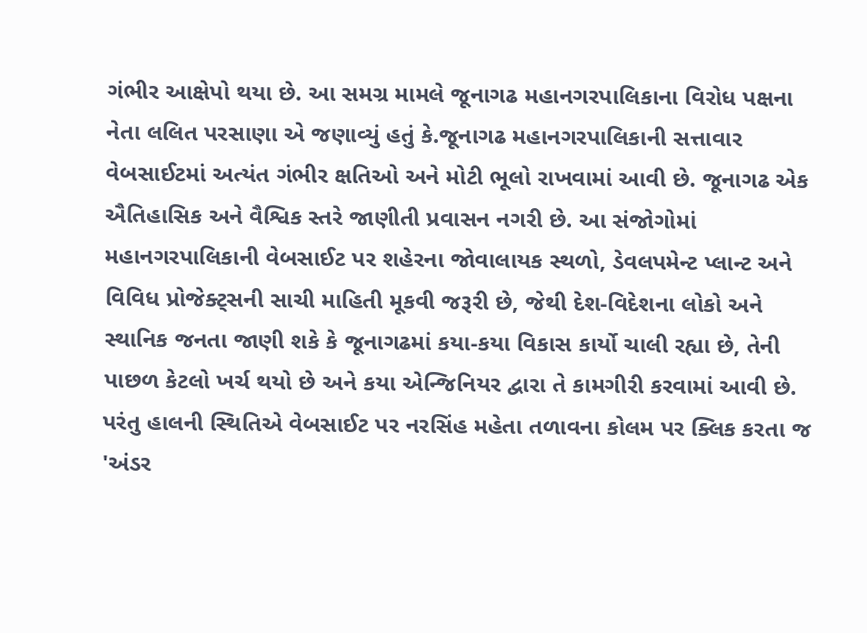ગંભીર આક્ષેપો થયા છે. આ સમગ્ર મામલે જૂનાગઢ મહાનગરપાલિકાના વિરોધ પક્ષના નેતા લલિત પરસાણા એ જણાવ્યું હતું કે.જૂનાગઢ મહાનગરપાલિકાની સત્તાવાર વેબસાઈટમાં અત્યંત ગંભીર ક્ષતિઓ અને મોટી ભૂલો રાખવામાં આવી છે. જૂનાગઢ એક ઐતિહાસિક અને વૈશ્વિક સ્તરે જાણીતી પ્રવાસન નગરી છે. આ સંજોગોમાં મહાનગરપાલિકાની વેબસાઈટ પર શહેરના જોવાલાયક સ્થળો, ડેવલપમેન્ટ પ્લાન્ટ અને વિવિધ પ્રોજેક્ટ્સની સાચી માહિતી મૂકવી જરૂરી છે, જેથી દેશ-વિદેશના લોકો અને સ્થાનિક જનતા જાણી શકે કે જૂનાગઢમાં કયા-કયા વિકાસ કાર્યો ચાલી રહ્યા છે, તેની પાછળ કેટલો ખર્ચ થયો છે અને કયા એન્જિનિયર દ્વારા તે કામગીરી કરવામાં આવી છે. પરંતુ હાલની સ્થિતિએ વેબસાઈટ પર નરસિંહ મહેતા તળાવના કોલમ પર ક્લિક કરતા જ 'અંડર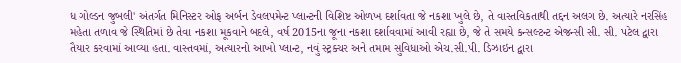ધ ગોલ્ડન જુબલી' અંતર્ગત મિનિસ્ટર ઓફ અર્બન ડેવલપમેન્ટ પ્લાન્ટની વિશિષ્ટ ઓળખ દર્શાવતા જે નકશા ખુલે છે, તે વાસ્તવિકતાથી તદ્દન અલગ છે. અત્યારે નરસિંહ મહેતા તળાવ જે સ્થિતિમાં છે તેવા નકશા મૂકવાને બદલે, વર્ષ 2015ના જૂના નકશા દર્શાવવામાં આવી રહ્યા છે, જે તે સમયે કન્સલ્ટન્ટ એજન્સી સી. સી. પટેલ દ્વારા તૈયાર કરવામાં આવ્યા હતા. વાસ્તવમાં, અત્યારનો આખો પ્લાન્ટ, નવું સ્ટ્રક્ચર અને તમામ સુવિધાઓ એચ.સી.પી. ડિઝાઇન દ્વારા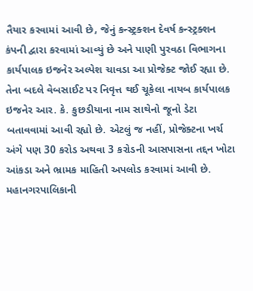તૈયાર કરવામાં આવી છે, જેનું કન્સ્ટ્રક્શન દેવર્ષ કન્સ્ટ્રક્શન કંપની દ્વારા કરવામાં આવ્યું છે અને પાણી પુરવઠા વિભાગના કાર્યપાલક ઇજનેર અલ્પેશ ચાવડા આ પ્રોજેક્ટ જોઈ રહ્યા છે. તેના બદલે વેબસાઈટ પર નિવૃત્ત થઈ ચૂકેલા નાયબ કાર્યપાલક ઇજનેર આર. કે. કુછડીયાના નામ સાથેનો જૂનો ડેટા બતાવવામાં આવી રહ્યો છે. એટલું જ નહીં, પ્રોજેક્ટના ખર્ચ અંગે પણ 30 કરોડ અથવા 3 કરોડની આસપાસના તદ્દન ખોટા આંકડા અને ભ્રામક માહિતી અપલોડ કરવામાં આવી છે. મહાનગરપાલિકાની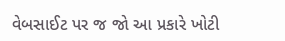વેબસાઈટ પર જ જો આ પ્રકારે ખોટી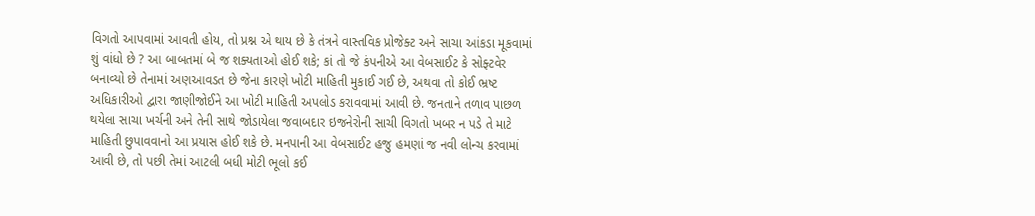વિગતો આપવામાં આવતી હોય, તો પ્રશ્ન એ થાય છે કે તંત્રને વાસ્તવિક પ્રોજેક્ટ અને સાચા આંકડા મૂકવામાં શું વાંધો છે ? આ બાબતમાં બે જ શક્યતાઓ હોઈ શકે; કાં તો જે કંપનીએ આ વેબસાઈટ કે સોફ્ટવેર બનાવ્યો છે તેનામાં અણઆવડત છે જેના કારણે ખોટી માહિતી મુકાઈ ગઈ છે, અથવા તો કોઈ ભ્રષ્ટ અધિકારીઓ દ્વારા જાણીજોઈને આ ખોટી માહિતી અપલોડ કરાવવામાં આવી છે. જનતાને તળાવ પાછળ થયેલા સાચા ખર્ચની અને તેની સાથે જોડાયેલા જવાબદાર ઇજનેરોની સાચી વિગતો ખબર ન પડે તે માટે માહિતી છુપાવવાનો આ પ્રયાસ હોઈ શકે છે. મનપાની આ વેબસાઈટ હજુ હમણાં જ નવી લોન્ચ કરવામાં આવી છે, તો પછી તેમાં આટલી બધી મોટી ભૂલો કઈ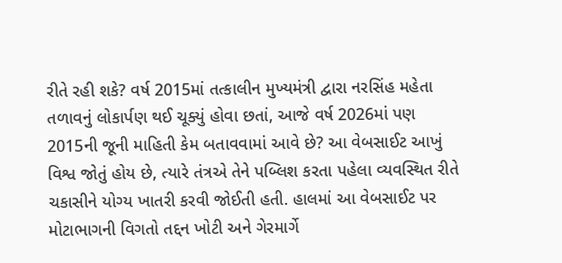રીતે રહી શકે? વર્ષ 2015માં તત્કાલીન મુખ્યમંત્રી દ્વારા નરસિંહ મહેતા તળાવનું લોકાર્પણ થઈ ચૂક્યું હોવા છતાં, આજે વર્ષ 2026માં પણ 2015ની જૂની માહિતી કેમ બતાવવામાં આવે છે? આ વેબસાઈટ આખું વિશ્વ જોતું હોય છે, ત્યારે તંત્રએ તેને પબ્લિશ કરતા પહેલા વ્યવસ્થિત રીતે ચકાસીને યોગ્ય ખાતરી કરવી જોઈતી હતી. હાલમાં આ વેબસાઈટ પર મોટાભાગની વિગતો તદ્દન ખોટી અને ગેરમાર્ગે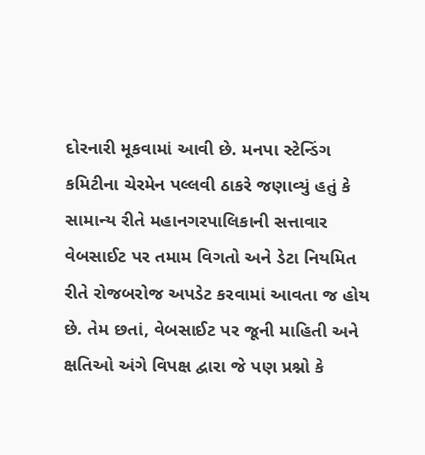દોરનારી મૂકવામાં આવી છે. મનપા સ્ટેન્ડિંગ કમિટીના ચેરમેન પલ્લવી ઠાકરે જણાવ્યું હતું કે સામાન્ય રીતે મહાનગરપાલિકાની સત્તાવાર વેબસાઈટ પર તમામ વિગતો અને ડેટા નિયમિત રીતે રોજબરોજ અપડેટ કરવામાં આવતા જ હોય છે. તેમ છતાં, વેબસાઈટ પર જૂની માહિતી અને ક્ષતિઓ અંગે વિપક્ષ દ્વારા જે પણ પ્રશ્નો કે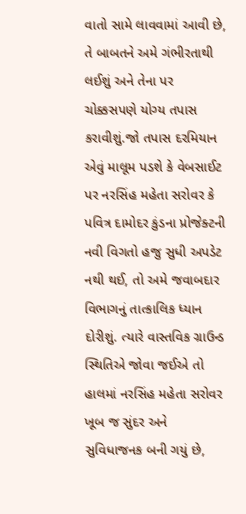વાતો સામે લાવવામાં આવી છે, તે બાબતને અમે ગંભીરતાથી લઈશું અને તેના પર ચોક્કસપણે યોગ્ય તપાસ કરાવીશું.જો તપાસ દરમિયાન એવું માલૂમ પડશે કે વેબસાઈટ પર નરસિંહ મહેતા સરોવર કે પવિત્ર દામોદર કુંડના પ્રોજેક્ટની નવી વિગતો હજુ સુધી અપડેટ નથી થઈ, તો અમે જવાબદાર વિભાગનું તાત્કાલિક ધ્યાન દોરીશું. ત્યારે વાસ્તવિક ગ્રાઉન્ડ સ્થિતિએ જોવા જઈએ તો હાલમાં નરસિંહ મહેતા સરોવર ખૂબ જ સુંદર અને સુવિધાજનક બની ગયું છે,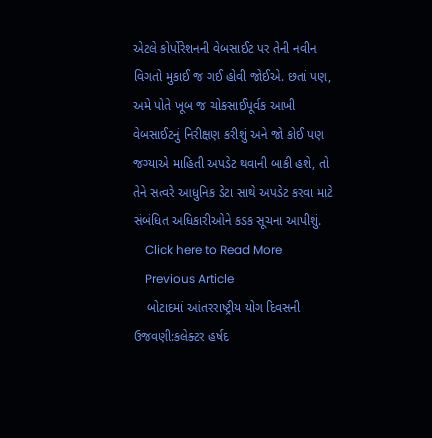એટલે કોર્પોરેશનની વેબસાઈટ પર તેની નવીન વિગતો મુકાઈ જ ગઈ હોવી જોઈએ. છતાં પણ, અમે પોતે ખૂબ જ ચોકસાઈપૂર્વક આખી વેબસાઈટનું નિરીક્ષણ કરીશું અને જો કોઈ પણ જગ્યાએ માહિતી અપડેટ થવાની બાકી હશે, તો તેને સત્વરે આધુનિક ડેટા સાથે અપડેટ કરવા માટે સંબંધિત અધિકારીઓને કડક સૂચના આપીશું.
    Click here to Read More
    Previous Article
    બોટાદમાં આંતરરાષ્ટ્રીય યોગ દિવસની ઉજવણી:કલેક્ટર હર્ષદ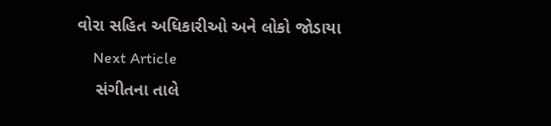વોરા સહિત અધિકારીઓ અને લોકો જોડાયા
    Next Article
    સંગીતના તાલે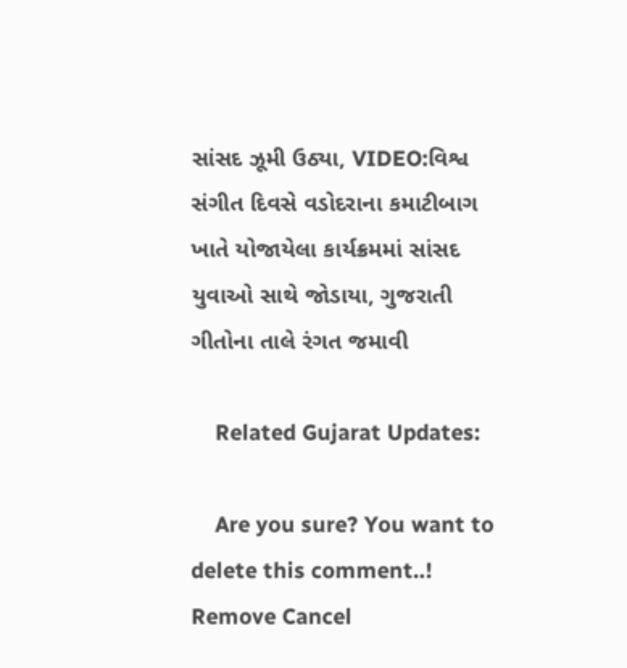સાંસદ ઝૂમી ઉઠ્યા, VIDEO:વિશ્વ સંગીત દિવસે વડોદરાના કમાટીબાગ ખાતે યોજાયેલા કાર્યક્રમમાં સાંસદ યુવાઓ સાથે જોડાયા, ગુજરાતી ગીતોના તાલે રંગત જમાવી

    Related Gujarat Updates:

    Are you sure? You want to delete this comment..! Remove Cancel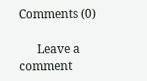Comments (0)

      Leave a comment